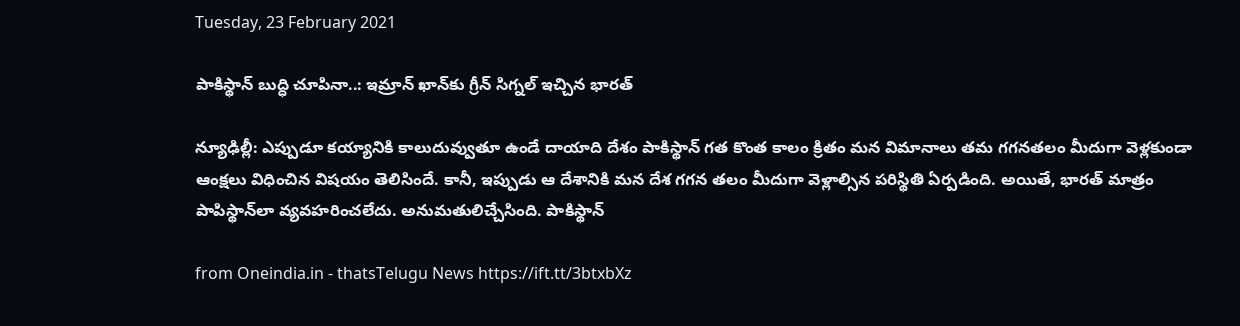Tuesday, 23 February 2021

పాకిస్థాన్ బుద్ధి చూపినా..: ఇమ్రాన్ ఖాన్‌కు గ్రీన్ సిగ్నల్ ఇచ్చిన భారత్

న్యూఢిల్లీ: ఎప్పుడూ కయ్యానికి కాలుదువ్వుతూ ఉండే దాయాది దేశం పాకిస్థాన్ గత కొంత కాలం క్రితం మన విమానాలు తమ గగనతలం మీదుగా వెళ్లకుండా ఆంక్షలు విధించిన విషయం తెలిసిందే. కానీ, ఇప్పుడు ఆ దేశానికి మన దేశ గగన తలం మీదుగా వెళ్లాల్సిన పరిస్థితి ఏర్పడింది. అయితే, భారత్ మాత్రం పాపిస్థాన్‌‌లా వ్యవహరించలేదు. అనుమతులిచ్చేసింది. పాకిస్థాన్

from Oneindia.in - thatsTelugu News https://ift.tt/3btxbXz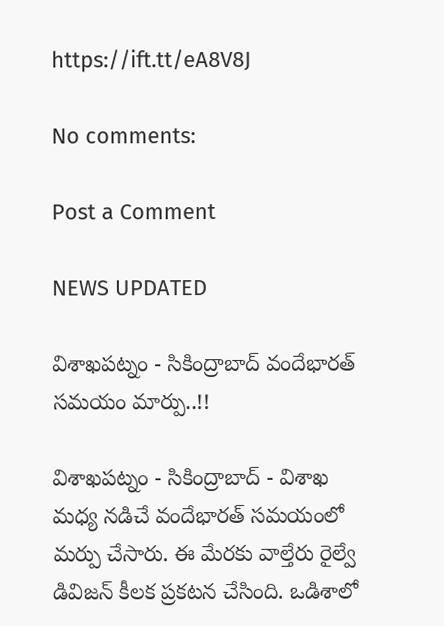https://ift.tt/eA8V8J

No comments:

Post a Comment

NEWS UPDATED

విశాఖపట్నం - సికింద్రాబాద్ వందేభారత్ సమయం మార్పు..!!

విశాఖపట్నం - సికింద్రాబాద్ - విశాఖ మధ్య నడిచే వందేభారత్ సమయంలో మర్పు చేసారు. ఈ మేరకు వాల్తేరు రైల్వే డివిజన్ కీలక ప్రకటన చేసింది. ఒడిశాలో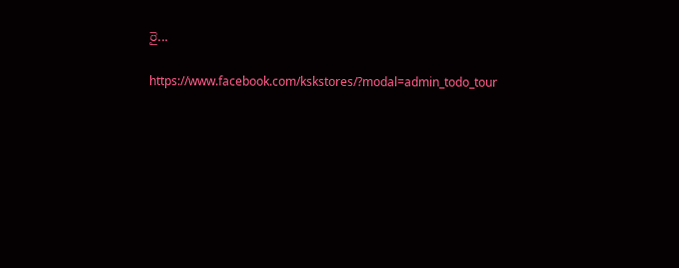రై...

https://www.facebook.com/kskstores/?modal=admin_todo_tour